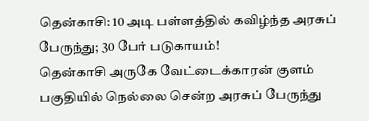தென்காசி: 10 அடி பள்ளத்தில் கவிழ்ந்த அரசுப் பேருந்து; 30 பேர் படுகாயம்!
தென்காசி அருகே வேட்டைக்காரன் குளம் பகுதியில் நெல்லை சென்ற அரசுப் பேருந்து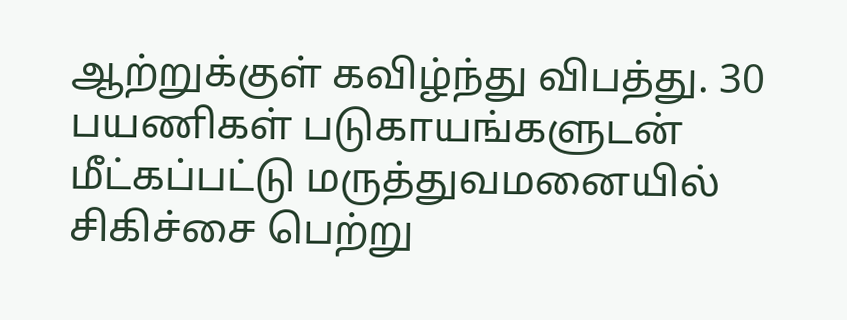ஆற்றுக்குள் கவிழ்ந்து விபத்து. 30 பயணிகள் படுகாயங்களுடன் மீட்கப்பட்டு மருத்துவமனையில் சிகிச்சை பெற்று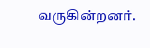வருகின்றனர்.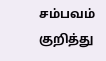சம்பவம் குறித்து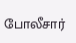போலீசார்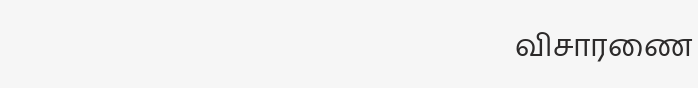விசாரணை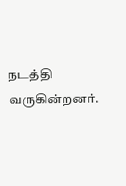நடத்தி வருகின்றனர்.